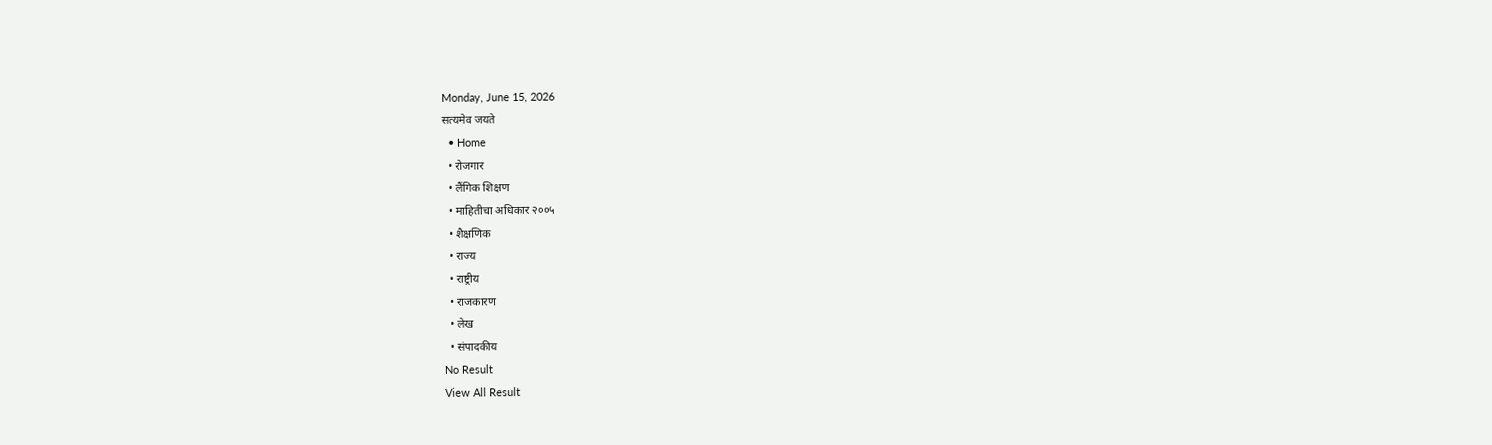Monday, June 15, 2026
सत्यमेव जयते
  • Home
  • रोजगार
  • लैंगिक शिक्षण
  • माहितीचा अधिकार २००५
  • शैक्षणिक
  • राज्य
  • राष्ट्रीय
  • राजकारण
  • लेख
  • संपादकीय
No Result
View All Result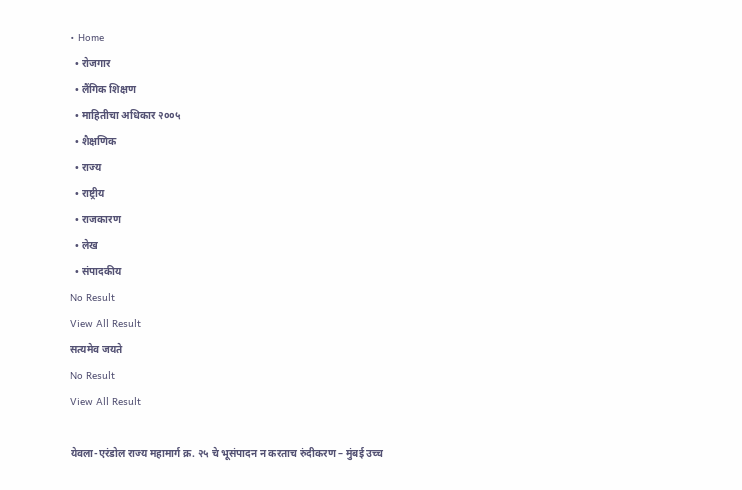• Home
  • रोजगार
  • लैंगिक शिक्षण
  • माहितीचा अधिकार २००५
  • शैक्षणिक
  • राज्य
  • राष्ट्रीय
  • राजकारण
  • लेख
  • संपादकीय
No Result
View All Result
सत्यमेव जयते
No Result
View All Result

येवला-एरंडोल राज्य महामार्ग क्र. २५ चे भूसंपादन न करताच रुंदीकरण – मुंबई उच्च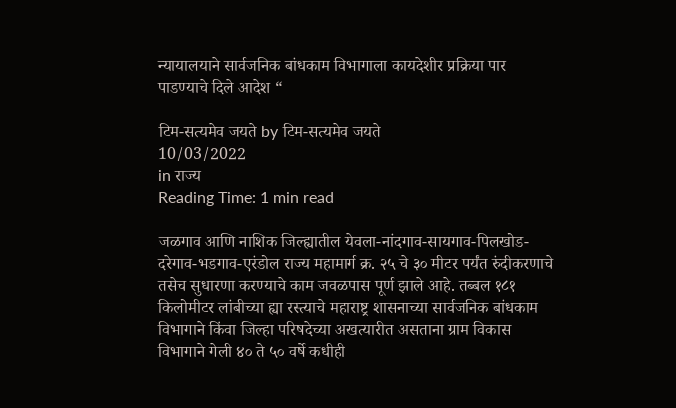न्यायालयाने सार्वजनिक बांधकाम विभागाला कायदेशीर प्रक्रिया पार पाडण्याचे दिले आदेश “

टिम-सत्यमेव जयते by टिम-सत्यमेव जयते
10/03/2022
in राज्य
Reading Time: 1 min read

जळगाव आणि नाशिक जिल्ह्यातील येवला-नांदगाव-सायगाव-पिलखोड-दरेगाव-भडगाव-एरंडोल राज्य महामार्ग क्र. २५ चे ३० मीटर पर्यंत रुंदीकरणाचे तसेच सुधारणा करण्याचे काम जवळपास पूर्ण झाले आहे. तब्बल १८१ किलोमीटर लांबीच्या ह्या रस्त्याचे महाराष्ट्र शासनाच्या सार्वजनिक बांधकाम विभागाने किंवा जिल्हा परिषदेच्या अखत्यारीत असताना ग्राम विकास विभागाने गेली ४० ते ५० वर्षे कधीही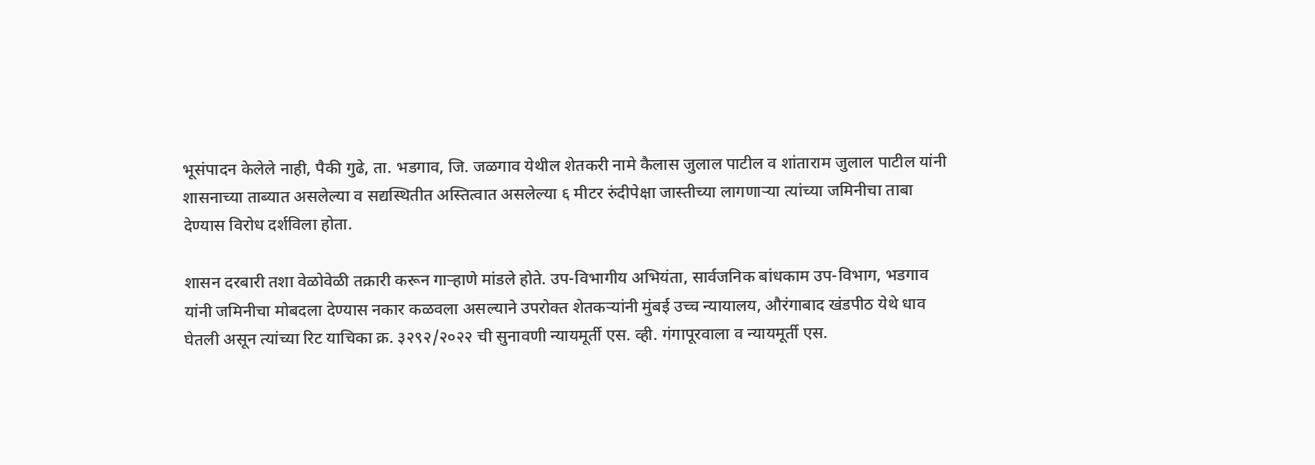भूसंपादन केलेले नाही, पैकी गुढे, ता. भडगाव, जि. जळगाव येथील शेतकरी नामे कैलास जुलाल पाटील व शांताराम जुलाल पाटील यांनी शासनाच्या ताब्यात असलेल्या व सद्यस्थितीत अस्तित्वात असलेल्या ६ मीटर रुंदीपेक्षा जास्तीच्या लागणाऱ्या त्यांच्या जमिनीचा ताबा देण्यास विरोध दर्शविला होता.

शासन दरबारी तशा वेळोवेळी तक्रारी करून गाऱ्हाणे मांडले होते. उप-विभागीय अभियंता, सार्वजनिक बांधकाम उप-विभाग, भडगाव यांनी जमिनीचा मोबदला देण्यास नकार कळवला असल्याने उपरोक्त शेतकऱ्यांनी मुंबई उच्च न्यायालय, औरंगाबाद खंडपीठ येथे धाव घेतली असून त्यांच्या रिट याचिका क्र. ३२९२/२०२२ ची सुनावणी न्यायमूर्ती एस. व्ही. गंगापूरवाला व न्यायमूर्ती एस.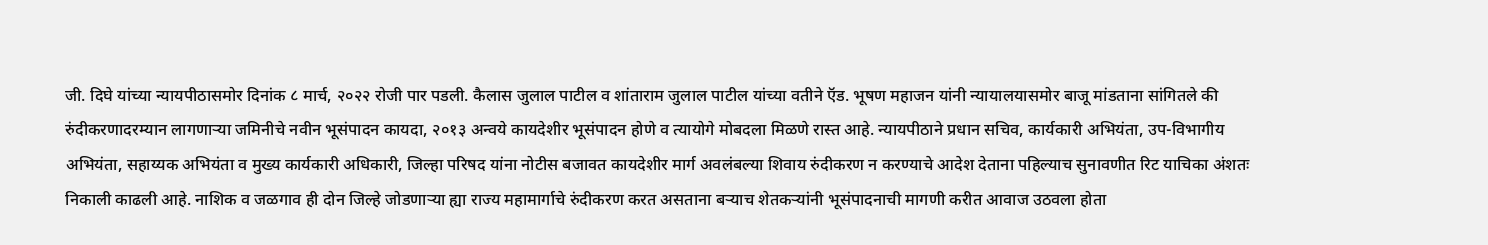जी. दिघे यांच्या न्यायपीठासमोर दिनांक ८ मार्च, २०२२ रोजी पार पडली. कैलास जुलाल पाटील व शांताराम जुलाल पाटील यांच्या वतीने ऍड. भूषण महाजन यांनी न्यायालयासमोर बाजू मांडताना सांगितले की रुंदीकरणादरम्यान लागणाऱ्या जमिनीचे नवीन भूसंपादन कायदा, २०१३ अन्वये कायदेशीर भूसंपादन होणे व त्यायोगे मोबदला मिळणे रास्त आहे. न्यायपीठाने प्रधान सचिव, कार्यकारी अभियंता, उप-विभागीय अभियंता, सहाय्यक अभियंता व मुख्य कार्यकारी अधिकारी, जिल्हा परिषद यांना नोटीस बजावत कायदेशीर मार्ग अवलंबल्या शिवाय रुंदीकरण न करण्याचे आदेश देताना पहिल्याच सुनावणीत रिट याचिका अंशतः निकाली काढली आहे. नाशिक व जळगाव ही दोन जिल्हे जोडणाऱ्या ह्या राज्य महामार्गाचे रुंदीकरण करत असताना बऱ्याच शेतकऱ्यांनी भूसंपादनाची मागणी करीत आवाज उठवला होता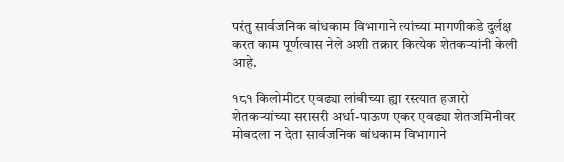परंतु सार्वजनिक बांधकाम विभागाने त्यांच्या मागणीकडे दुर्लक्ष करत काम पूर्णत्वास नेले अशी तक्रार कित्येक शेतकऱ्यांनी केली आहे.

१८१ किलोमीटर एवढ्या लांबीच्या ह्या रस्त्यात हजारो शेतकऱ्यांच्या सरासरी अर्धा-पाऊण एकर एवढ्या शेतजमिनीवर मोबदला न देता सार्वजनिक बांधकाम विभागाने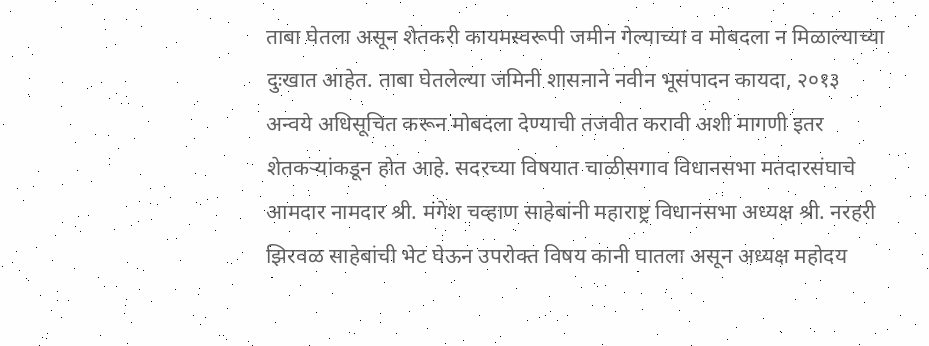ताबा घेतला असून शेतकरी कायमस्वरूपी जमीन गेल्याच्या व मोबदला न मिळाल्याच्या दुःखात आहेत. ताबा घेतलेल्या जमिनी शासनाने नवीन भूसंपादन कायदा, २०१३ अन्वये अधिसूचित करून मोबदला देण्याची तजवीत करावी अशी मागणी इतर शेतकऱ्यांकडून होत आहे. सदरच्या विषयात चाळीसगाव विधानसभा मतदारसंघाचे आमदार नामदार श्री. मंगेश चव्हाण साहेबांनी महाराष्ट्र विधानसभा अध्यक्ष श्री. नरहरी झिरवळ साहेबांची भेट घेऊन उपरोक्त विषय कानी घातला असून अध्यक्ष महोदय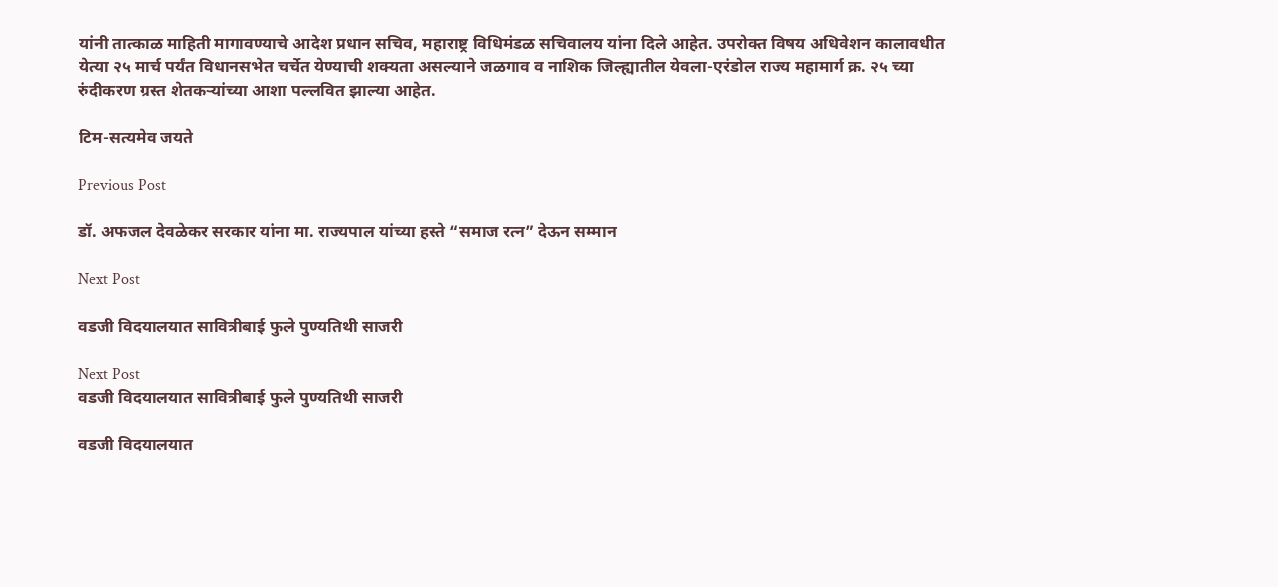यांनी तात्काळ माहिती मागावण्याचे आदेश प्रधान सचिव, महाराष्ट्र विधिमंडळ सचिवालय यांना दिले आहेत. उपरोक्त विषय अधिवेशन कालावधीत येत्या २५ मार्च पर्यंत विधानसभेत चर्चेत येण्याची शक्यता असल्याने जळगाव व नाशिक जिल्ह्यातील येवला-एरंडोल राज्य महामार्ग क्र. २५ च्या रुंदीकरण ग्रस्त शेतकऱ्यांच्या आशा पल्लवित झाल्या आहेत.

टिम-सत्यमेव जयते

Previous Post

डॉ. अफजल देवळेकर सरकार यांना मा. राज्यपाल यांच्या हस्ते “समाज रत्न” देऊन सम्मान

Next Post

वडजी विदयालयात सावित्रीबाई फुले पुण्यतिथी साजरी

Next Post
वडजी विदयालयात सावित्रीबाई फुले पुण्यतिथी साजरी

वडजी विदयालयात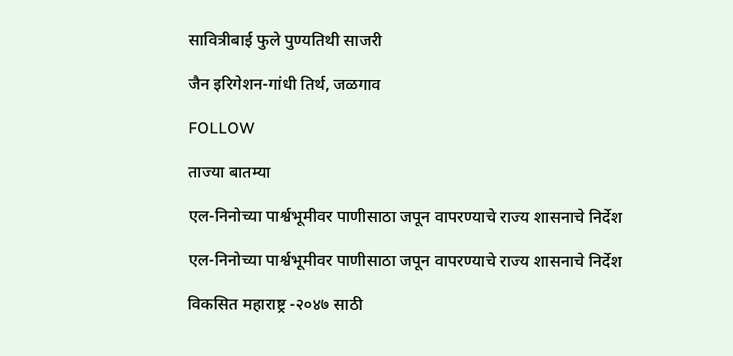सावित्रीबाई फुले पुण्यतिथी साजरी

जैन इरिगेशन-गांधी तिर्थ, जळगाव

FOLLOW

ताज्या बातम्या

एल-निनोच्या पार्श्वभूमीवर पाणीसाठा जपून वापरण्याचे राज्य शासनाचे निर्देश

एल-निनोच्या पार्श्वभूमीवर पाणीसाठा जपून वापरण्याचे राज्य शासनाचे निर्देश

विकसित महाराष्ट्र -२०४७ साठी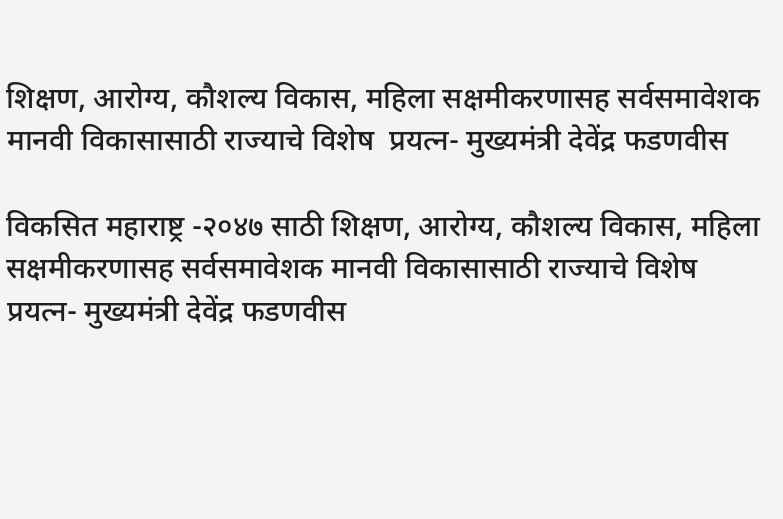शिक्षण, आरोग्य, कौशल्य विकास, महिला सक्षमीकरणासह सर्वसमावेशक मानवी विकासासाठी राज्याचे विशेष  प्रयत्न- मुख्यमंत्री देवेंद्र फडणवीस

विकसित महाराष्ट्र -२०४७ साठी शिक्षण, आरोग्य, कौशल्य विकास, महिला सक्षमीकरणासह सर्वसमावेशक मानवी विकासासाठी राज्याचे विशेष  प्रयत्न- मुख्यमंत्री देवेंद्र फडणवीस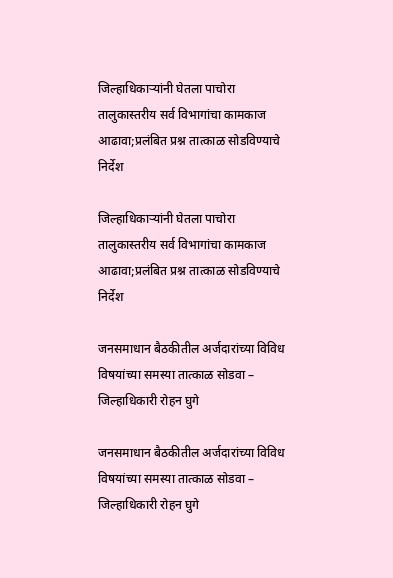जिल्हाधिकाऱ्यांनी घेतला पाचोरा तालुकास्तरीय सर्व विभागांचा कामकाज आढावा;प्रलंबित प्रश्न तात्काळ सोडविण्याचे निर्देश

जिल्हाधिकाऱ्यांनी घेतला पाचोरा तालुकास्तरीय सर्व विभागांचा कामकाज आढावा;प्रलंबित प्रश्न तात्काळ सोडविण्याचे निर्देश

जनसमाधान बैठकीतील अर्जदारांच्या विविध विषयांच्या समस्या तात्काळ सोडवा – जिल्हाधिकारी रोहन घुगे

जनसमाधान बैठकीतील अर्जदारांच्या विविध विषयांच्या समस्या तात्काळ सोडवा – जिल्हाधिकारी रोहन घुगे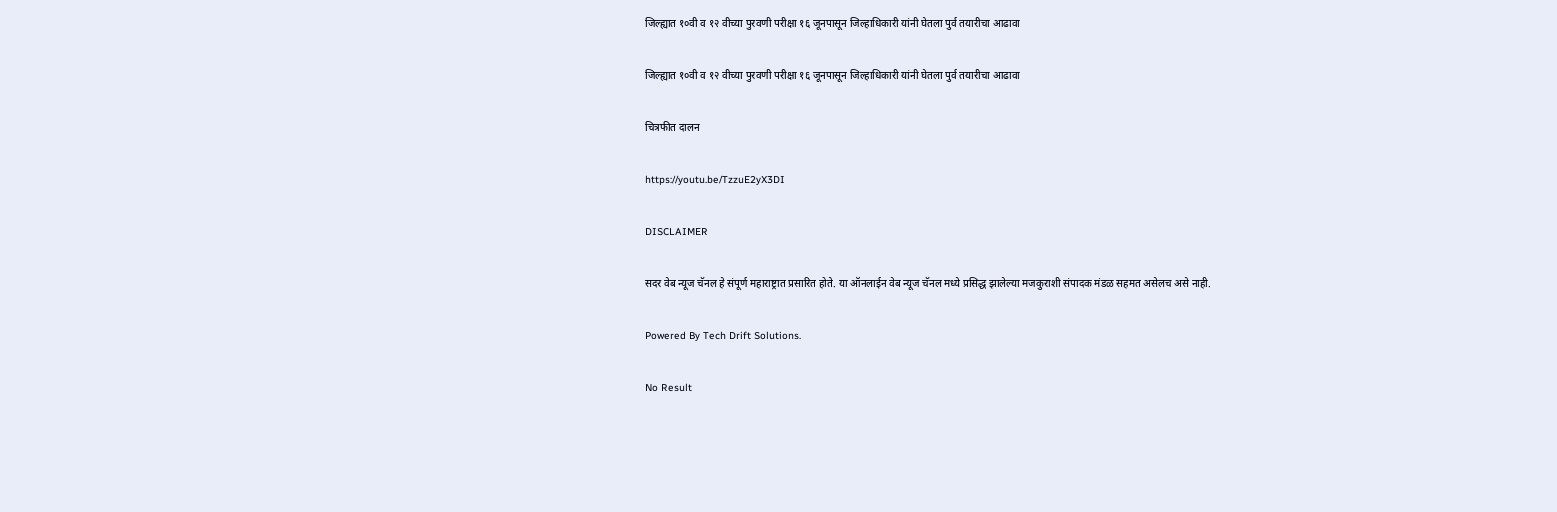जिल्ह्यात १०वी व १२ वीच्या पुरवणी परीक्षा १६ जूनपासून जिल्हाधिकारी यांनी घेतला पुर्व तयारीचा आढावा

जिल्ह्यात १०वी व १२ वीच्या पुरवणी परीक्षा १६ जूनपासून जिल्हाधिकारी यांनी घेतला पुर्व तयारीचा आढावा

चित्रफीत दालन

https://youtu.be/TzzuE2yX3DI

DISCLAIMER

सदर वेब न्यूज चॅनल हे संपूर्ण महाराष्ट्रात प्रसारित होते. या ऑनलाईन वेब न्यूज चॅनल मध्ये प्रसिद्ध झालेल्या मजकुराशी संपादक मंडळ सहमत असेलच असे नाही.

Powered By Tech Drift Solutions.

No Result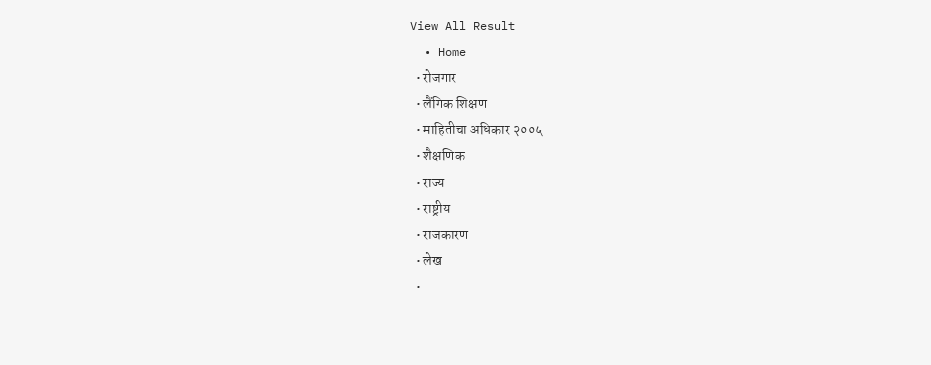View All Result
  • Home
  • रोजगार
  • लैंगिक शिक्षण
  • माहितीचा अधिकार २००५
  • शैक्षणिक
  • राज्य
  • राष्ट्रीय
  • राजकारण
  • लेख
  •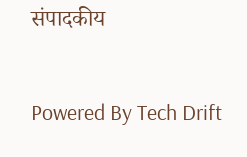संपादकीय

Powered By Tech Drift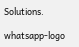Solutions.

whatsapp-logo